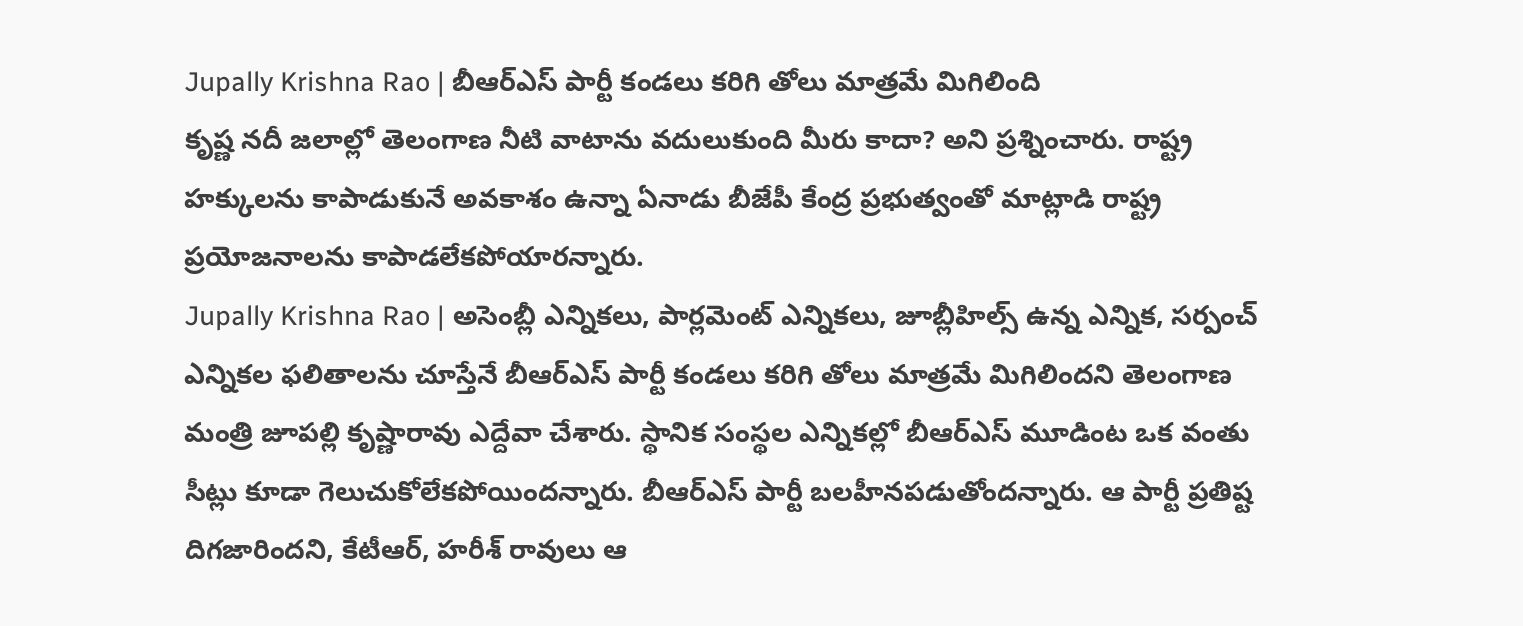Jupally Krishna Rao | బీఆర్ఎస్ పార్టీ కండలు కరిగి తోలు మాత్రమే మిగిలింది
కృష్ణ నదీ జలాల్లో తెలంగాణ నీటి వాటాను వదులుకుంది మీరు కాదా? అని ప్రశ్నించారు. రాష్ట్ర హక్కులను కాపాడుకునే అవకాశం ఉన్నా ఏనాడు బీజేపీ కేంద్ర ప్రభుత్వంతో మాట్లాడి రాష్ట్ర ప్రయోజనాలను కాపాడలేకపోయారన్నారు.
Jupally Krishna Rao | అసెంబ్లీ ఎన్నికలు, పార్లమెంట్ ఎన్నికలు, జూబ్లీహిల్స్ ఉన్న ఎన్నిక, సర్పంచ్ ఎన్నికల ఫలితాలను చూస్తేనే బీఆర్ఎస్ పార్టీ కండలు కరిగి తోలు మాత్రమే మిగిలిందని తెలంగాణ మంత్రి జూపల్లి కృష్ణారావు ఎద్దేవా చేశారు. స్థానిక సంస్థల ఎన్నికల్లో బీఆర్ఎస్ మూడింట ఒక వంతు సీట్లు కూడా గెలుచుకోలేకపోయిందన్నారు. బీఆర్ఎస్ పార్టీ బలహీనపడుతోందన్నారు. ఆ పార్టీ ప్రతిష్ట దిగజారిందని, కేటీఆర్, హరీశ్ రావులు ఆ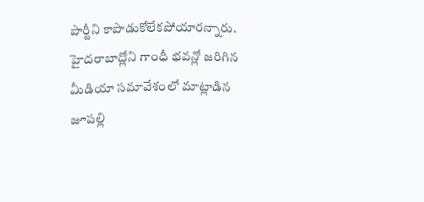పార్టీని కాపాడుకోలేకపోయారన్నారు. హైదరాబాద్లోని గాంధీ భవన్లో జరిగిన మీడియా సమావేశంలో మాట్లాడిన జూపల్లి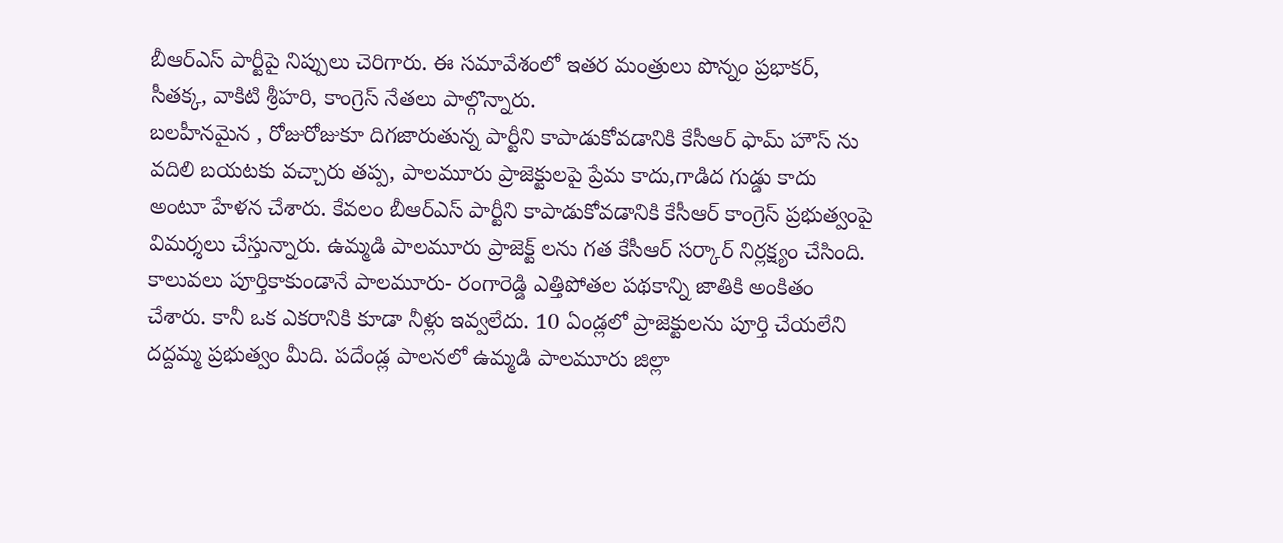బీఆర్ఎస్ పార్టీపై నిప్పులు చెరిగారు. ఈ సమావేశంలో ఇతర మంత్రులు పొన్నం ప్రభాకర్, సీతక్క, వాకిటి శ్రీహరి, కాంగ్రెస్ నేతలు పాల్గొన్నారు.
బలహీనమైన , రోజురోజుకూ దిగజారుతున్న పార్టీని కాపాడుకోవడానికి కేసీఆర్ ఫామ్ హౌస్ ను వదిలి బయటకు వచ్చారు తప్ప, పాలమూరు ప్రాజెక్టులపై ప్రేమ కాదు,గాడిద గుడ్డు కాదు అంటూ హేళన చేశారు. కేవలం బీఆర్ఎస్ పార్టీని కాపాడుకోవడానికి కేసీఆర్ కాంగ్రెస్ ప్రభుత్వంపై విమర్శలు చేస్తున్నారు. ఉమ్మడి పాలమూరు ప్రాజెక్ట్ లను గత కేసీఆర్ సర్కార్ నిర్లక్ష్యం చేసింది. కాలువలు పూర్తికాకుండానే పాలమూరు- రంగారెడ్డి ఎత్తిపోతల పథకాన్ని జాతికి అంకితం చేశారు. కానీ ఒక ఎకరానికి కూడా నీళ్లు ఇవ్వలేదు. 10 ఏండ్లలో ప్రాజెక్టులను పూర్తి చేయలేని దద్దమ్మ ప్రభుత్వం మీది. పదేండ్ల పాలనలో ఉమ్మడి పాలమూరు జిల్లా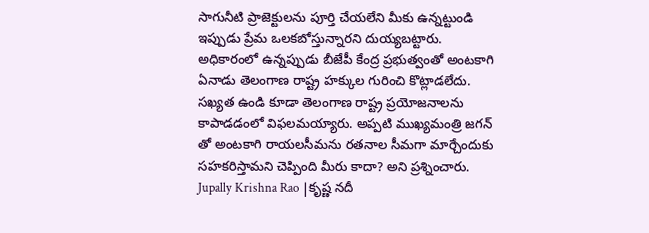సాగునీటి ప్రాజెక్టులను పూర్తి చేయలేని మీకు ఉన్నట్టుండి ఇప్పుడు ప్రేమ ఒలకబోస్తున్నారని దుయ్యబట్టారు.
అధికారంలో ఉన్నప్పుడు బీజేపీ కేంద్ర ప్రభుత్వంతో అంటకాగి ఏనాడు తెలంగాణ రాష్ట్ర హక్కుల గురించి కొట్లాడలేదు. సఖ్యత ఉండి కూడా తెలంగాణ రాష్ట్ర ప్రయోజనాలను కాపాడడంలో విఫలమయ్యారు. అప్పటి ముఖ్యమంత్రి జగన్ తో అంటకాగి రాయలసీమను రతనాల సీమగా మార్చేందుకు సహకరిస్తామని చెప్పింది మీరు కాదా? అని ప్రశ్నించారు.
Jupally Krishna Rao |కృష్ణ నదీ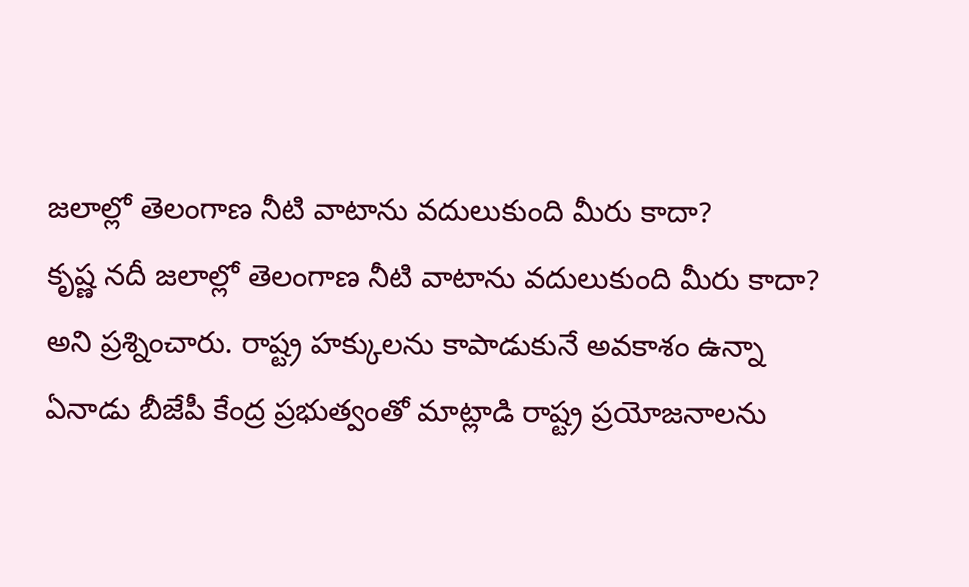జలాల్లో తెలంగాణ నీటి వాటాను వదులుకుంది మీరు కాదా?
కృష్ణ నదీ జలాల్లో తెలంగాణ నీటి వాటాను వదులుకుంది మీరు కాదా? అని ప్రశ్నించారు. రాష్ట్ర హక్కులను కాపాడుకునే అవకాశం ఉన్నా ఏనాడు బీజేపీ కేంద్ర ప్రభుత్వంతో మాట్లాడి రాష్ట్ర ప్రయోజనాలను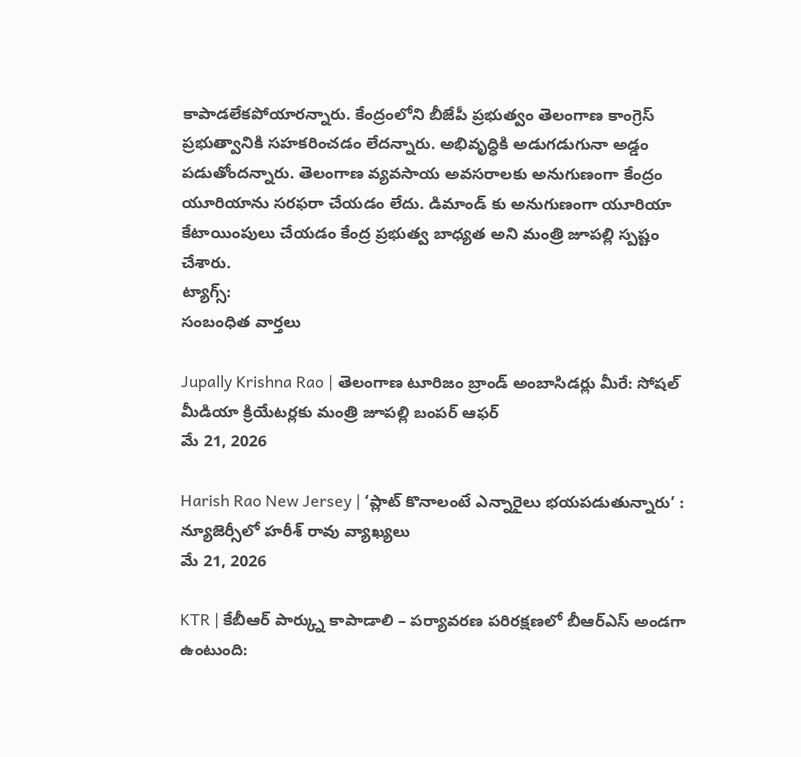కాపాడలేకపోయారన్నారు. కేంద్రంలోని బీజేపీ ప్రభుత్వం తెలంగాణ కాంగ్రెస్ ప్రభుత్వానికి సహకరించడం లేదన్నారు. అభివృద్ధికి అడుగడుగునా అడ్డం పడుతోందన్నారు. తెలంగాణ వ్యవసాయ అవసరాలకు అనుగుణంగా కేంద్రం యూరియాను సరఫరా చేయడం లేదు. డిమాండ్ కు అనుగుణంగా యూరియా కేటాయింపులు చేయడం కేంద్ర ప్రభుత్వ బాధ్యత అని మంత్రి జూపల్లి స్పష్టం చేశారు.
ట్యాగ్స్:
సంబంధిత వార్తలు

Jupally Krishna Rao | తెలంగాణ టూరిజం బ్రాండ్ అంబాసిడర్లు మీరే: సోషల్ మీడియా క్రియేటర్లకు మంత్రి జూపల్లి బంపర్ ఆఫర్
మే 21, 2026

Harish Rao New Jersey | ‘ప్లాట్ కొనాలంటే ఎన్నారైలు భయపడుతున్నారు’ : న్యూజెర్సీలో హరీశ్ రావు వ్యాఖ్యలు
మే 21, 2026

KTR | కేబీఆర్ పార్క్ను కాపాడాలి – పర్యావరణ పరిరక్షణలో బీఆర్ఎస్ అండగా ఉంటుంది: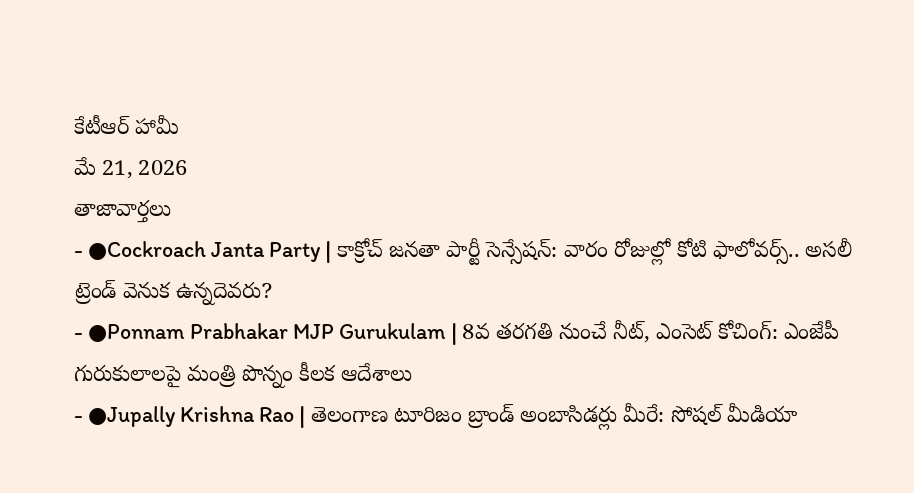కేటీఆర్ హామీ
మే 21, 2026
తాజావార్తలు
- ●Cockroach Janta Party | కాక్రోచ్ జనతా పార్టీ సెన్సేషన్: వారం రోజుల్లో కోటి ఫాలోవర్స్.. అసలీ ట్రెండ్ వెనుక ఉన్నదెవరు?
- ●Ponnam Prabhakar MJP Gurukulam | 8వ తరగతి నుంచే నీట్, ఎంసెట్ కోచింగ్: ఎంజేపీ గురుకులాలపై మంత్రి పొన్నం కీలక ఆదేశాలు
- ●Jupally Krishna Rao | తెలంగాణ టూరిజం బ్రాండ్ అంబాసిడర్లు మీరే: సోషల్ మీడియా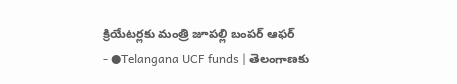క్రియేటర్లకు మంత్రి జూపల్లి బంపర్ ఆఫర్
- ●Telangana UCF funds | తెలంగాణకు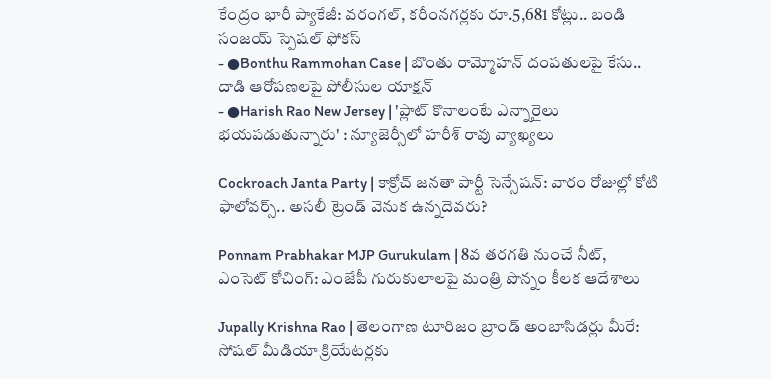కేంద్రం భారీ ప్యాకేజీ: వరంగల్, కరీంనగర్లకు రూ.5,681 కోట్లు.. బండి సంజయ్ స్పెషల్ ఫోకస్
- ●Bonthu Rammohan Case | బొంతు రామ్మోహన్ దంపతులపై కేసు.. దాడి ఆరోపణలపై పోలీసుల యాక్షన్
- ●Harish Rao New Jersey | 'ప్లాట్ కొనాలంటే ఎన్నారైలు భయపడుతున్నారు' : న్యూజెర్సీలో హరీశ్ రావు వ్యాఖ్యలు

Cockroach Janta Party | కాక్రోచ్ జనతా పార్టీ సెన్సేషన్: వారం రోజుల్లో కోటి ఫాలోవర్స్.. అసలీ ట్రెండ్ వెనుక ఉన్నదెవరు?

Ponnam Prabhakar MJP Gurukulam | 8వ తరగతి నుంచే నీట్, ఎంసెట్ కోచింగ్: ఎంజేపీ గురుకులాలపై మంత్రి పొన్నం కీలక ఆదేశాలు

Jupally Krishna Rao | తెలంగాణ టూరిజం బ్రాండ్ అంబాసిడర్లు మీరే: సోషల్ మీడియా క్రియేటర్లకు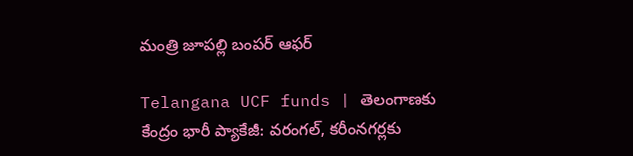మంత్రి జూపల్లి బంపర్ ఆఫర్

Telangana UCF funds | తెలంగాణకు కేంద్రం భారీ ప్యాకేజీ: వరంగల్, కరీంనగర్లకు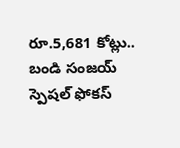రూ.5,681 కోట్లు.. బండి సంజయ్ స్పెషల్ ఫోకస్